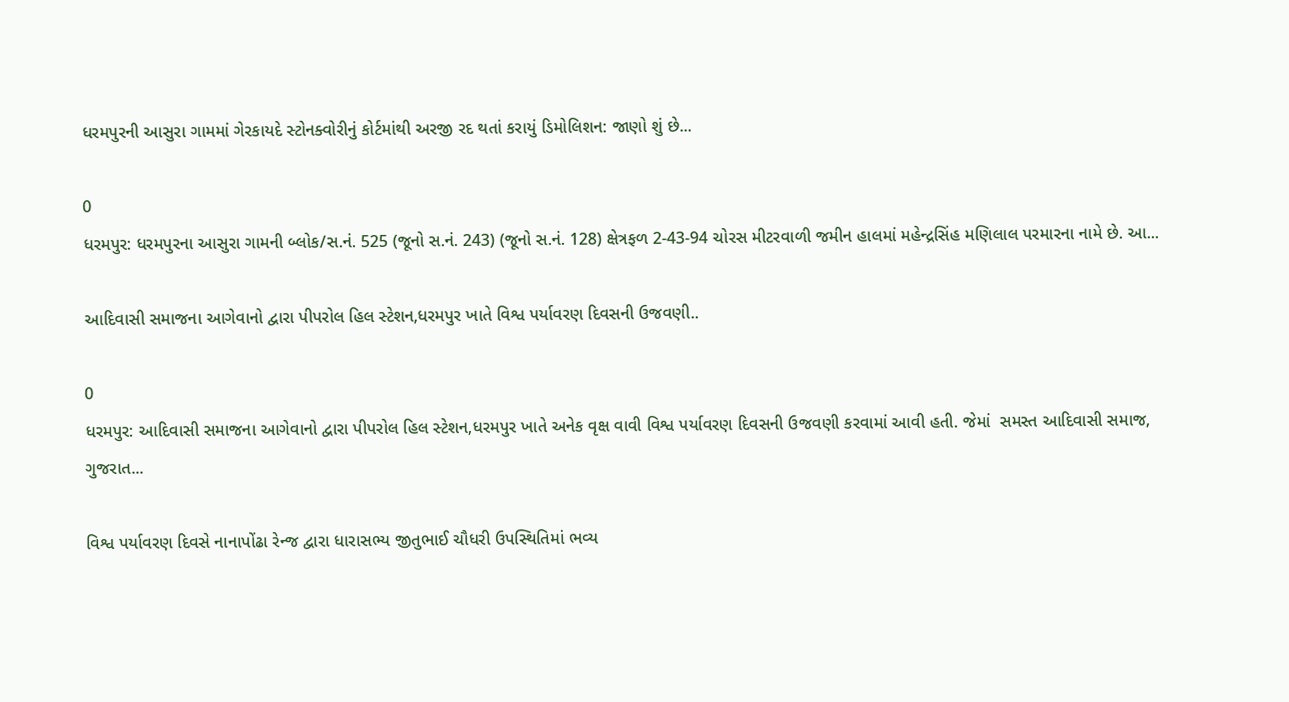ધરમપુરની આસુરા ગામમાં ગેરકાયદે સ્ટોનક્વોરીનું કોર્ટમાંથી અરજી રદ થતાં કરાયું ડિમોલિશન: જાણો શું છે...

0
ધરમપુર: ધરમપુરના આસુરા ગામની બ્લોક/સ.નં. 525 (જૂનો સ.નં. 243) (જૂનો સ.નં. 128) ક્ષેત્રફળ 2-43-94 ચોરસ મીટરવાળી જમીન હાલમાં મહેન્દ્રસિંહ મણિલાલ પરમારના નામે છે. આ...

આદિવાસી સમાજના આગેવાનો દ્વારા પીપરોલ હિલ સ્ટેશન,ધરમપુર ખાતે વિશ્વ પર્યાવરણ દિવસની ઉજવણી..

0
ધરમપુર: આદિવાસી સમાજના આગેવાનો દ્વારા પીપરોલ હિલ સ્ટેશન,ધરમપુર ખાતે અનેક વૃક્ષ વાવી વિશ્વ પર્યાવરણ દિવસની ઉજવણી કરવામાં આવી હતી. જેમાં  સમસ્ત આદિવાસી સમાજ, ગુજરાત...

વિશ્વ પર્યાવરણ દિવસે નાનાપોંઢા રેન્જ દ્વારા ધારાસભ્ય જીતુભાઈ ચૌધરી ઉપસ્થિતિમાં ભવ્ય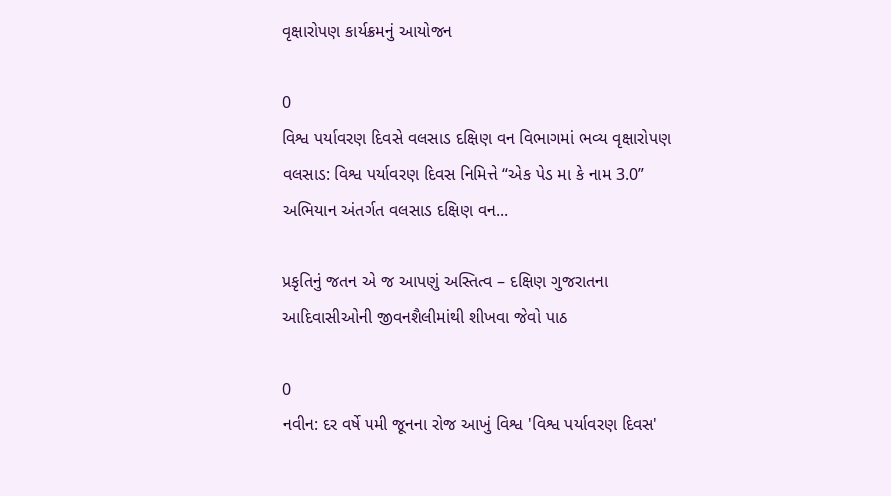વૃક્ષારોપણ કાર્યક્રમનું આયોજન

0
વિશ્વ પર્યાવરણ દિવસે વલસાડ દક્ષિણ વન વિભાગમાં ભવ્ય વૃક્ષારોપણ વલસાડ: વિશ્વ પર્યાવરણ દિવસ નિમિત્તે “એક પેડ મા કે નામ 3.0” અભિયાન અંતર્ગત વલસાડ દક્ષિણ વન...

પ્રકૃતિનું જતન એ જ આપણું અસ્તિત્વ – દક્ષિણ ગુજરાતના આદિવાસીઓની જીવનશૈલીમાંથી શીખવા જેવો પાઠ

0
નવીન: દર વર્ષે ૫મી જૂનના રોજ આખું વિશ્વ 'વિશ્વ પર્યાવરણ દિવસ'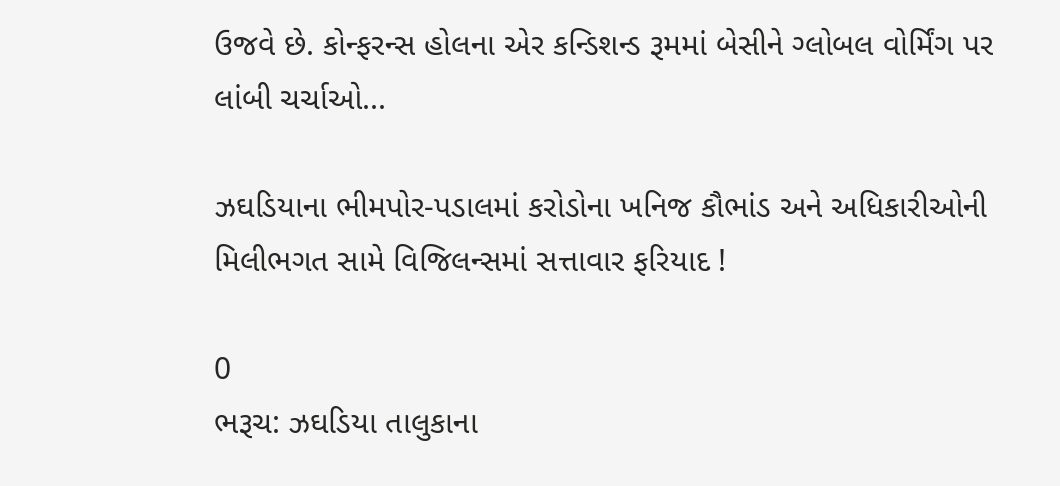ઉજવે છે. કોન્ફરન્સ હોલના એર કન્ડિશન્ડ રૂમમાં બેસીને ગ્લોબલ વોર્મિંગ પર લાંબી ચર્ચાઓ...

ઝઘડિયાના ભીમપોર-પડાલમાં કરોડોના ખનિજ કૌભાંડ અને અધિકારીઓની મિલીભગત સામે વિજિલન્સમાં સત્તાવાર ફરિયાદ !

0
ભરૂચ: ઝઘડિયા તાલુકાના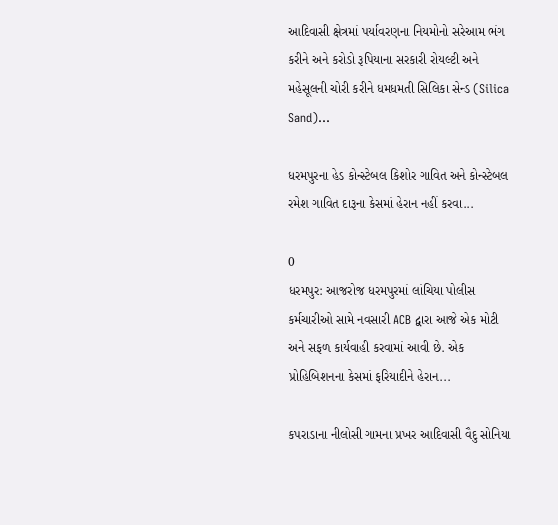આદિવાસી ક્ષેત્રમાં પર્યાવરણના નિયમોનો સરેઆમ ભંગ કરીને અને કરોડો રૂપિયાના સરકારી રોયલ્ટી અને મહેસૂલની ચોરી કરીને ધમધમતી સિલિકા સેન્ડ (Silica Sand)...

ધરમપુરના હેડ કોન્સ્ટેબલ કિશોર ગાવિત અને કોન્સ્ટેબલ રમેશ ગાવિત દારૂના કેસમાં હેરાન નહીં કરવા...

0
ધરમપુર: આજરોજ ધરમપુરમાં લાંચિયા પોલીસ કર્મચારીઓ સામે નવસારી ACB દ્વારા આજે એક મોટી અને સફળ કાર્યવાહી કરવામાં આવી છે. એક પ્રોહિબિશનના કેસમાં ફરિયાદીને હેરાન...

કપરાડાના નીલોસી ગામના પ્રખર આદિવાસી વૈદુ સોનિયા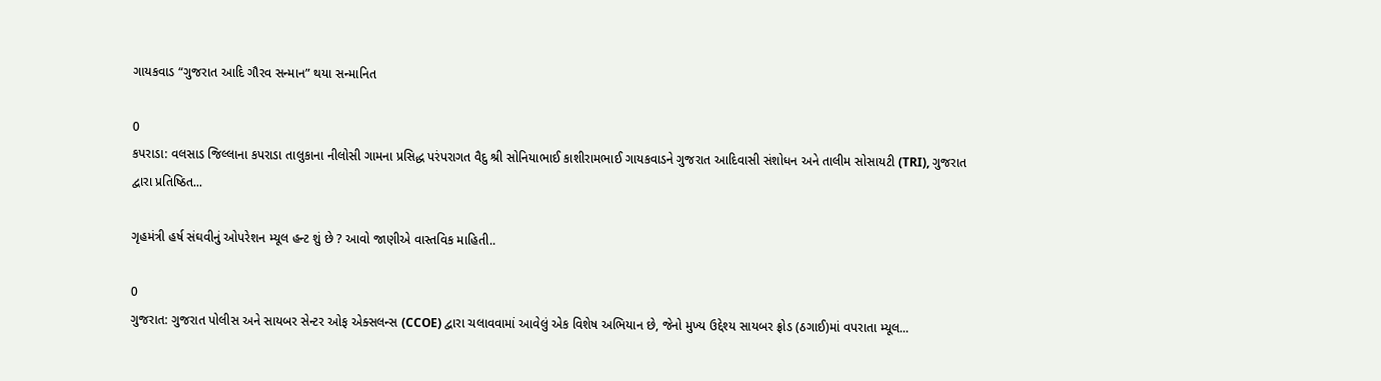ગાયકવાડ “ગુજરાત આદિ ગૌરવ સન્માન” થયા સન્માનિત

0
કપરાડા: વલસાડ જિલ્લાના કપરાડા તાલુકાના નીલોસી ગામના પ્રસિદ્ધ પરંપરાગત વૈદુ શ્રી સોનિયાભાઈ કાશીરામભાઈ ગાયકવાડને ગુજરાત આદિવાસી સંશોધન અને તાલીમ સોસાયટી (TRI), ગુજરાત દ્વારા પ્રતિષ્ઠિત...

ગૃહમંત્રી હર્ષ સંઘવીનું ઓપરેશન મ્યૂલ હન્ટ શું છે ? આવો જાણીએ વાસ્તવિક માહિતી..

0
ગુજરાત: ગુજરાત પોલીસ અને સાયબર સેન્ટર ઓફ એક્સલન્સ (CCOE) દ્વારા ચલાવવામાં આવેલું એક વિશેષ અભિયાન છે, જેનો મુખ્ય ઉદ્દેશ્ય સાયબર ફ્રોડ (ઠગાઈ)માં વપરાતા મ્યૂલ...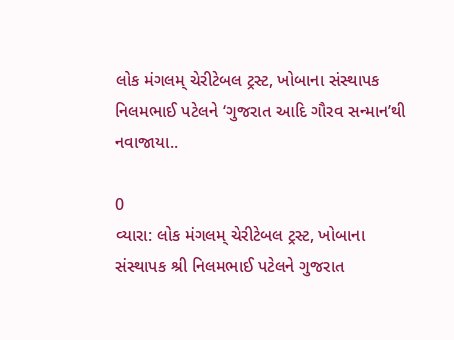લોક મંગલમ્ ચેરીટેબલ ટ્રસ્ટ, ખોબાના સંસ્થાપક નિલમભાઈ પટેલને ‘ગુજરાત આદિ ગૌરવ સન્માન’થી નવાજાયા..

0
વ્યારા: લોક મંગલમ્ ચેરીટેબલ ટ્રસ્ટ, ખોબાના સંસ્થાપક શ્રી નિલમભાઈ પટેલને ગુજરાત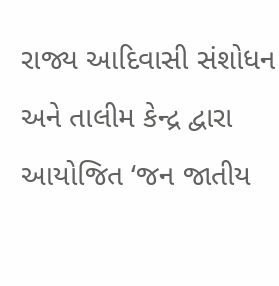રાજ્ય આદિવાસી સંશોધન અને તાલીમ કેન્દ્ર દ્વારા આયોજિત ‘જન જાતીય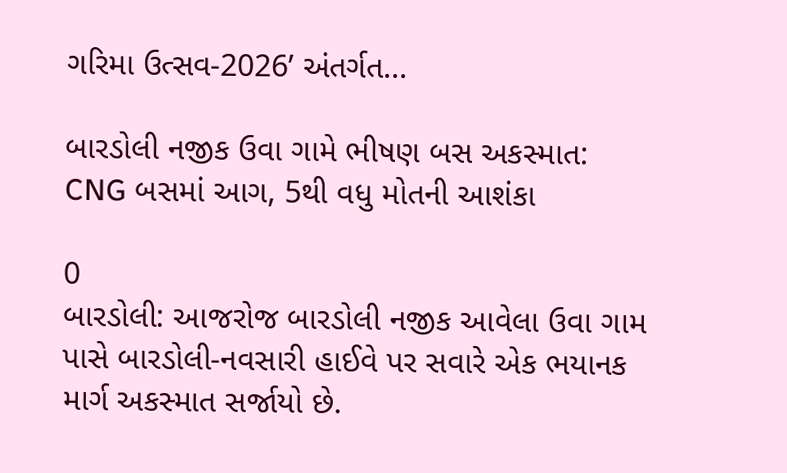ગરિમા ઉત્સવ-2026’ અંતર્ગત...

બારડોલી નજીક ઉવા ગામે ભીષણ બસ અકસ્માત: CNG બસમાં આગ, 5થી વધુ મોતની આશંકા

0
બારડોલી: આજરોજ બારડોલી નજીક આવેલા ઉવા ગામ પાસે બારડોલી-નવસારી હાઈવે પર સવારે એક ભયાનક માર્ગ અકસ્માત સર્જાયો છે.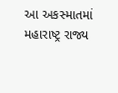આ અકસ્માતમાં મહારાષ્ટ્ર રાજ્ય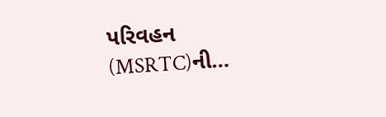પરિવહન (MSRTC)ની...